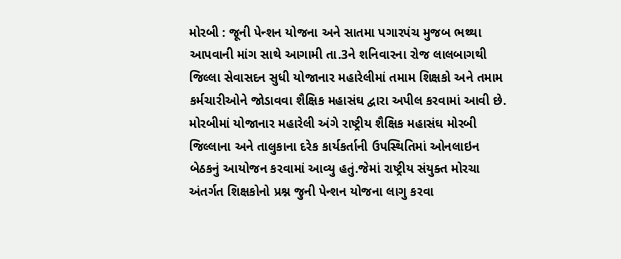મોરબી : જૂની પેન્શન યોજના અને સાતમા પગારપંચ મુજબ ભથ્થા આપવાની માંગ સાથે આગામી તા.3ને શનિવારના રોજ લાલબાગથી જિલ્લા સેવાસદન સુધી યોજાનાર મહારેલીમાં તમામ શિક્ષકો અને તમામ કર્મચારીઓને જોડાવવા શૈક્ષિક મહાસંઘ દ્વારા અપીલ કરવામાં આવી છે. મોરબીમાં યોજાનાર મહારેલી અંગે રાષ્ટ્રીય શૈક્ષિક મહાસંઘ મોરબી જિલ્લાના અને તાલુકાના દરેક કાર્યકર્તાની ઉપસ્થિતિમાં ઓનલાઇન બેઠકનું આયોજન કરવામાં આવ્યુ હતું.જેમાં રાષ્ટ્રીય સંયુક્ત મોરચા અંતર્ગત શિક્ષકોનો પ્રશ્ન જુની પેન્શન યોજના લાગુ કરવા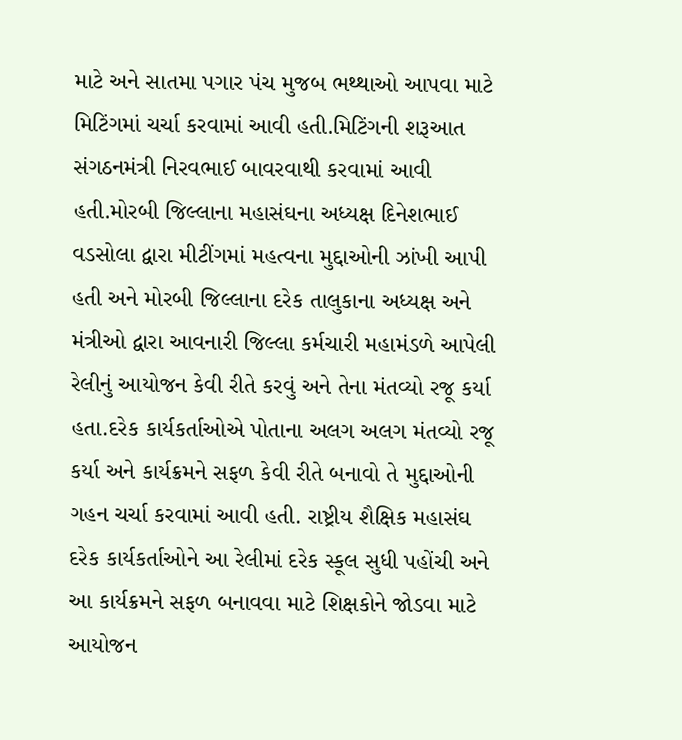માટે અને સાતમા પગાર પંચ મુજબ ભથ્થાઓ આપવા માટે મિટિંગમાં ચર્ચા કરવામાં આવી હતી.મિટિંગની શરૂઆત સંગઠનમંત્રી નિરવભાઈ બાવરવાથી કરવામાં આવી હતી.મોરબી જિલ્લાના મહાસંઘના અધ્યક્ષ દિનેશભાઈ વડસોલા દ્વારા મીટીંગમાં મહત્વના મુદ્દાઓની ઝાંખી આપી હતી અને મોરબી જિલ્લાના દરેક તાલુકાના અધ્યક્ષ અને મંત્રીઓ દ્વારા આવનારી જિલ્લા કર્મચારી મહામંડળે આપેલી રેલીનું આયોજન કેવી રીતે કરવું અને તેના મંતવ્યો રજૂ કર્યા હતા.દરેક કાર્યકર્તાઓએ પોતાના અલગ અલગ મંતવ્યો રજૂ કર્યા અને કાર્યક્રમને સફળ કેવી રીતે બનાવો તે મુદ્દાઓની ગહન ચર્ચા કરવામાં આવી હતી. રાષ્ટ્રીય શૈક્ષિક મહાસંઘ દરેક કાર્યકર્તાઓને આ રેલીમાં દરેક સ્કૂલ સુધી પહોંચી અને આ કાર્યક્રમને સફળ બનાવવા માટે શિક્ષકોને જોડવા માટે આયોજન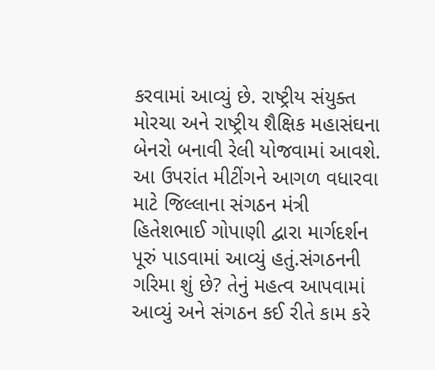કરવામાં આવ્યું છે. રાષ્ટ્રીય સંયુક્ત મોરચા અને રાષ્ટ્રીય શૈક્ષિક મહાસંઘના બેનરો બનાવી રેલી યોજવામાં આવશે. આ ઉપરાંત મીટીંગને આગળ વધારવા માટે જિલ્લાના સંગઠન મંત્રી હિતેશભાઈ ગોપાણી દ્વારા માર્ગદર્શન પૂરું પાડવામાં આવ્યું હતું.સંગઠનની ગરિમા શું છે? તેનું મહત્વ આપવામાં આવ્યું અને સંગઠન કઈ રીતે કામ કરે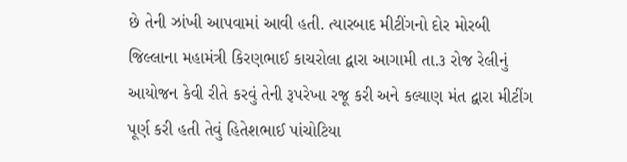છે તેની ઝાંખી આપવામાં આવી હતી. ત્યારબાદ મીટીંગનો દોર મોરબી જિલ્લાના મહામંત્રી કિરણભાઈ કાચરોલા દ્વારા આગામી તા.૩ રોજ રેલીનું આયોજન કેવી રીતે કરવું તેની રૂપરેખા રજૂ કરી અને કલ્યાણ મંત દ્વારા મીટીંગ પૂર્ણ કરી હતી તેવું હિતેશભાઈ પાંચોટિયા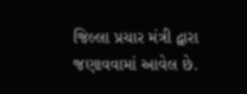જિલ્લા પ્રચાર મંત્રી દ્વારા જણાવવામાં આવેલ છે.